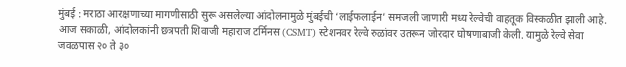मुंबई : मराठा आरक्षणाच्या मागणीसाठी सुरू असलेल्या आंदोलनामुळे मुंबईची ‘लाईफलाईन’ समजली जाणारी मध्य रेल्वेची वाहतूक विस्कळीत झाली आहे. आज सकाळी, आंदोलकांनी छत्रपती शिवाजी महाराज टर्मिनस (CSMT) स्टेशनवर रेल्वे रुळांवर उतरून जोरदार घोषणाबाजी केली. यामुळे रेल्वे सेवा जवळपास २० ते ३०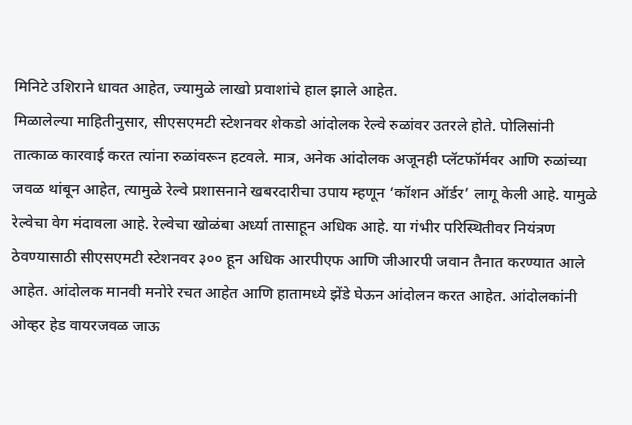मिनिटे उशिराने धावत आहेत, ज्यामुळे लाखो प्रवाशांचे हाल झाले आहेत.
मिळालेल्या माहितीनुसार, सीएसएमटी स्टेशनवर शेकडो आंदोलक रेल्वे रुळांवर उतरले होते. पोलिसांनी तात्काळ कारवाई करत त्यांना रुळांवरून हटवले. मात्र, अनेक आंदोलक अजूनही प्लॅटफॉर्मवर आणि रुळांच्या जवळ थांबून आहेत, त्यामुळे रेल्वे प्रशासनाने खबरदारीचा उपाय म्हणून ‘कॉशन ऑर्डर’ लागू केली आहे. यामुळे रेल्वेचा वेग मंदावला आहे. रेल्वेचा खोळंबा अर्ध्या तासाहून अधिक आहे. या गंभीर परिस्थितीवर नियंत्रण ठेवण्यासाठी सीएसएमटी स्टेशनवर ३०० हून अधिक आरपीएफ आणि जीआरपी जवान तैनात करण्यात आले आहेत. आंदोलक मानवी मनोरे रचत आहेत आणि हातामध्ये झेंडे घेऊन आंदोलन करत आहेत. आंदोलकांनी ओव्हर हेड वायरजवळ जाऊ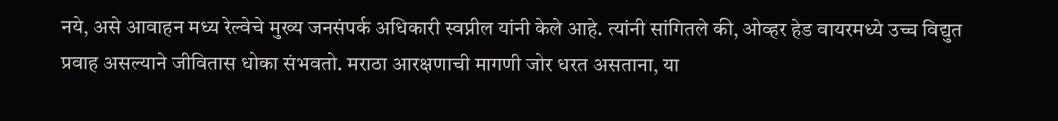नये, असे आवाहन मध्य रेल्वेचे मुख्य जनसंपर्क अधिकारी स्वप्नील यांनी केले आहे. त्यांनी सांगितले की, ओव्हर हेड वायरमध्ये उच्च विद्युत प्रवाह असल्याने जीवितास धोका संभवतो. मराठा आरक्षणाची मागणी जोर धरत असताना, या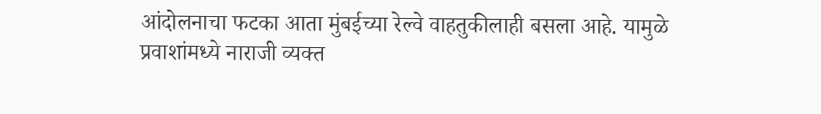आंदोलनाचा फटका आता मुंबईच्या रेल्वे वाहतुकीलाही बसला आहे. यामुळे प्रवाशांमध्ये नाराजी व्यक्त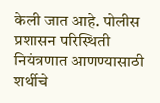केली जात आहे. पोलीस प्रशासन परिस्थिती नियंत्रणात आणण्यासाठी शर्थीचे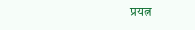प्रयत्न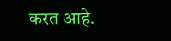करत आहे.